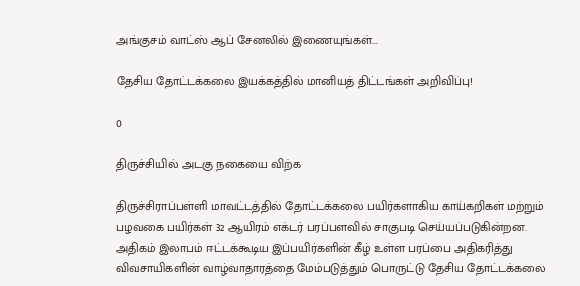அங்குசம் வாட்ஸ் ஆப் சேனலில் இணையுங்கள்...

தேசிய தோட்டக்கலை இயக்கத்தில் மானியத் திட்டங்கள் அறிவிப்பு!

0

திருச்சியில் அடகு நகையை விற்க

திருச்சிராப்பள்ளி மாவட்டத்தில் தோட்டக்கலை பயிர்களாகிய காய்கறிகள் மற்றும் பழவகை பயிர்கள் 32 ஆயிரம் எக்டர் பரப்பளவில் சாகுபடி செய்யப்படுகின்றன. அதிகம் இலாபம் ஈட்டக்கூடிய இப்பயிர்களின் கீழ் உள்ள பரப்பை அதிகரித்து விவசாயிகளின் வாழ்வாதாரத்தை மேம்படுத்தும் பொருட்டு தேசிய தோட்டக்கலை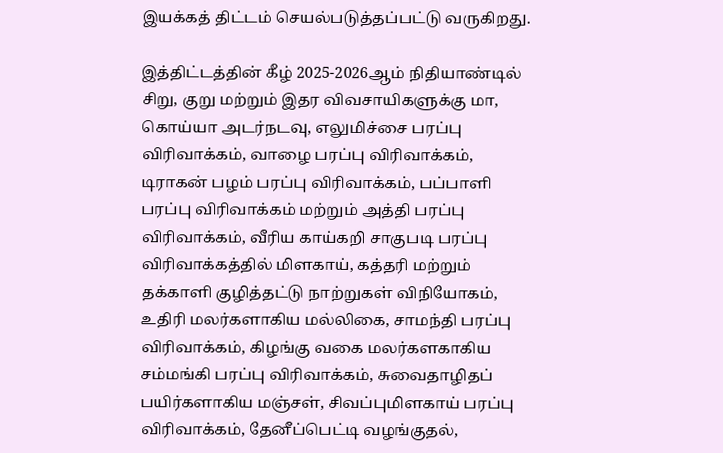இயக்கத் திட்டம் செயல்படுத்தப்பட்டு வருகிறது.

இத்திட்டத்தின் கீழ் 2025-2026ஆம் நிதியாண்டில் சிறு, குறு மற்றும் இதர விவசாயிகளுக்கு மா, கொய்யா அடர்நடவு, எலுமிச்சை பரப்பு விரிவாக்கம், வாழை பரப்பு விரிவாக்கம், டிராகன் பழம் பரப்பு விரிவாக்கம், பப்பாளி பரப்பு விரிவாக்கம் மற்றும் அத்தி பரப்பு விரிவாக்கம், வீரிய காய்கறி சாகுபடி பரப்பு விரிவாக்கத்தில் மிளகாய், கத்தரி மற்றும் தக்காளி குழித்தட்டு நாற்றுகள் விநியோகம், உதிரி மலர்களாகிய மல்லிகை, சாமந்தி பரப்பு விரிவாக்கம், கிழங்கு வகை மலர்களகாகிய சம்மங்கி பரப்பு விரிவாக்கம், சுவைதாழிதப் பயிர்களாகிய மஞ்சள், சிவப்புமிளகாய் பரப்பு விரிவாக்கம், தேனீப்பெட்டி வழங்குதல்,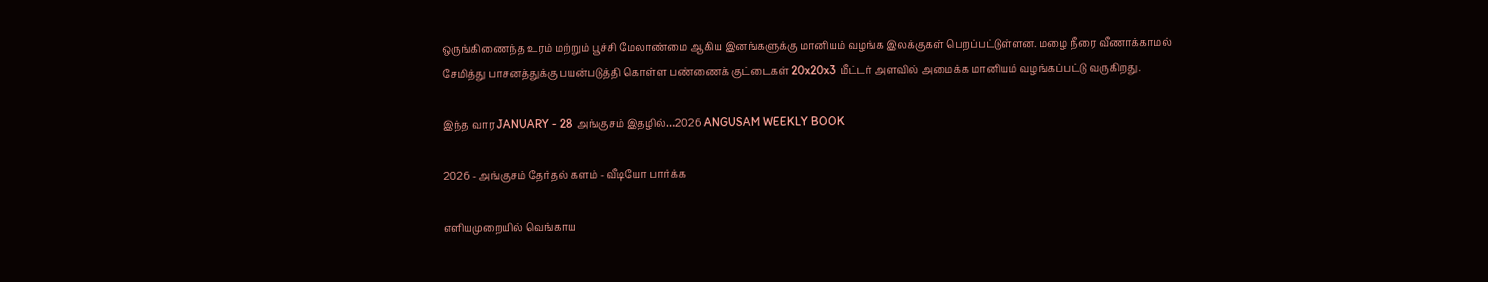ஒருங்கிணைந்த உரம் மற்றும் பூச்சி மேலாண்மை ஆகிய இனங்களுக்கு மானியம் வழங்க இலக்குகள் பெறப்பட்டுள்ளன. மழை நீரை வீணாக்காமல் சேமித்து பாசனத்துக்கு பயன்படுத்தி கொள்ள பண்ணைக் குட்டைகள் 20x20x3 மீட்டர் அளவில் அமைக்க மானியம் வழங்கப்பட்டு வருகிறது.

இந்த வார JANUARY - 28 அங்குசம் இதழில்…2026 ANGUSAM WEEKLY BOOK

2026 - அங்குசம் தேர்தல் களம் - வீடியோ பார்க்க

எளியமுறையில் வெங்காய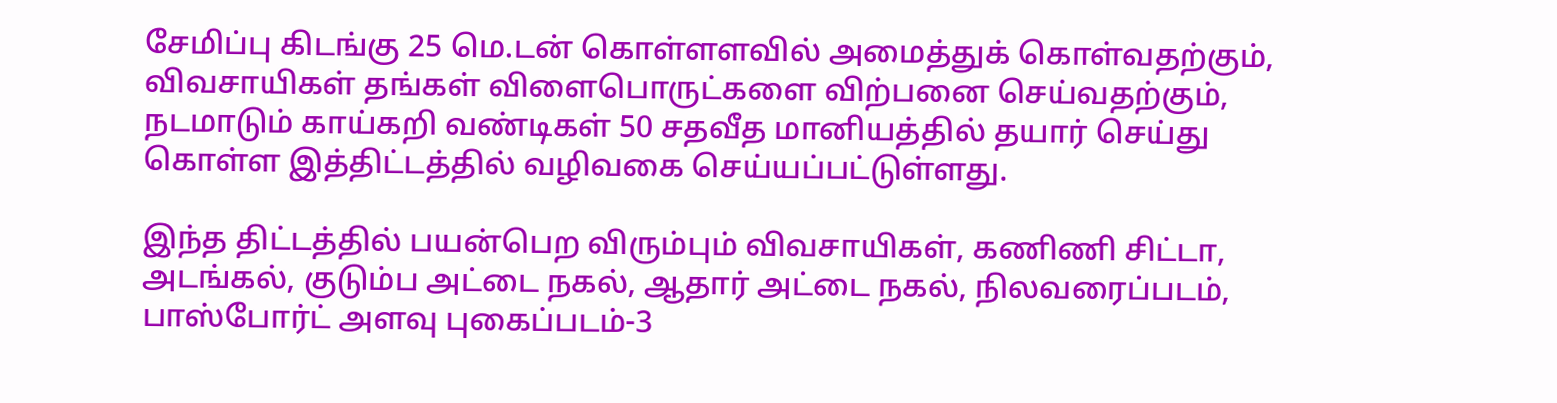சேமிப்பு கிடங்கு 25 மெ.டன் கொள்ளளவில் அமைத்துக் கொள்வதற்கும், விவசாயிகள் தங்கள் விளைபொருட்களை விற்பனை செய்வதற்கும், நடமாடும் காய்கறி வண்டிகள் 50 சதவீத மானியத்தில் தயார் செய்து கொள்ள இத்திட்டத்தில் வழிவகை செய்யப்பட்டுள்ளது.

இந்த திட்டத்தில் பயன்பெற விரும்பும் விவசாயிகள், கணிணி சிட்டா, அடங்கல், குடும்ப அட்டை நகல், ஆதார் அட்டை நகல், நிலவரைப்படம், பாஸ்போர்ட் அளவு புகைப்படம்-3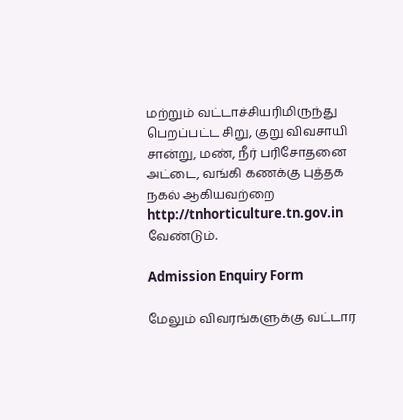மற்றும் வட்டாச்சியரிமிருந்து பெறப்பட்ட சிறு, குறு விவசாயி சான்று, மண், நீர் பரிசோதனை அட்டை, வங்கி கணக்கு புத்தக நகல் ஆகியவற்றை http://tnhorticulture.tn.gov.in வேண்டும்.

Admission Enquiry Form

மேலும் விவரங்களுக்கு வட்டார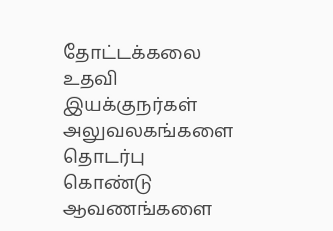தோட்டக்கலை உதவி இயக்குநர்கள் அலுவலகங்களை தொடர்பு கொண்டு ஆவணங்களை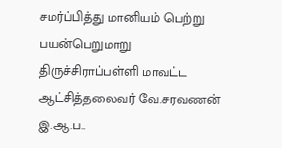சமர்ப்பித்து மானியம் பெற்று பயன்பெறுமாறு திருச்சிராப்பள்ளி மாவட்ட ஆட்சித்தலைவர் வே.சரவணன் இ.ஆ.ப..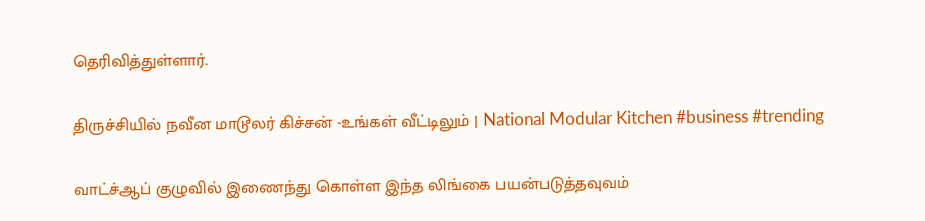தெரிவித்துள்ளார்.

திருச்சியில் நவீன மாடூலர் கிச்சன் -உங்கள் வீட்டிலும் | National Modular Kitchen #business #trending

வாட்ச்ஆப் குழுவில் இணைந்து கொள்ள இந்த லிங்கை பயன்படுத்தவுவம்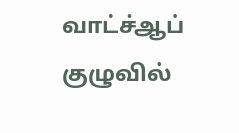வாட்ச்ஆப் குழுவில்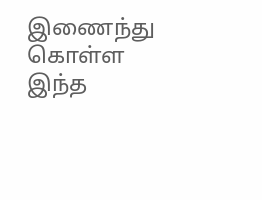இணைந்து கொள்ள இந்த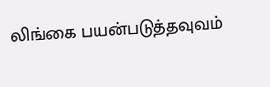லிங்கை பயன்படுத்தவுவம்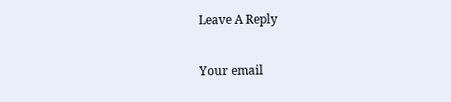Leave A Reply

Your email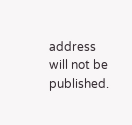address will not be published.